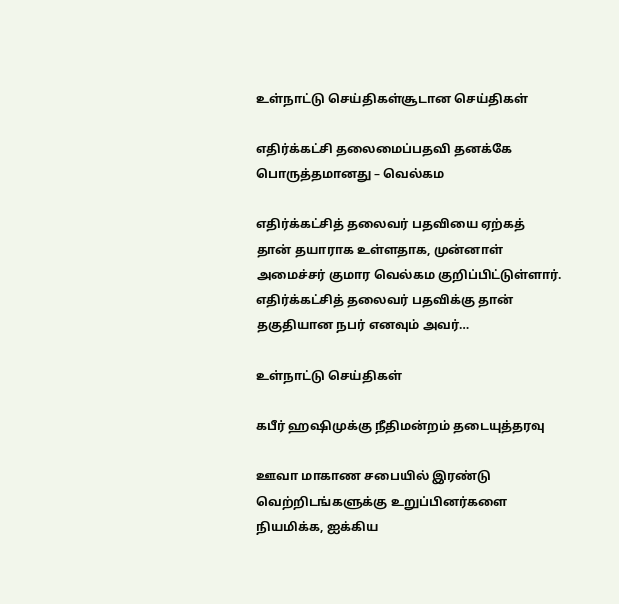உள்நாட்டு செய்திகள்சூடான செய்திகள்

எதிர்க்கட்சி தலைமைப்பதவி தனக்கே பொருத்தமானது – வெல்கம

எதிர்க்கட்சித் தலைவர் பதவியை ஏற்கத் தான் தயாராக உள்ளதாக, முன்னாள் அமைச்சர் குமார வெல்கம குறிப்பிட்டுள்ளார். எதிர்க்கட்சித் தலைவர் பதவிக்கு தான் தகுதியான நபர் எனவும் அவர்…

உள்நாட்டு செய்திகள்

கபீர் ஹஷிமுக்கு நீதிமன்றம் தடையுத்தரவு

ஊவா மாகாண சபையில் இரண்டு வெற்றிடங்களுக்கு உறுப்பினர்களை நியமிக்க, ஐக்கிய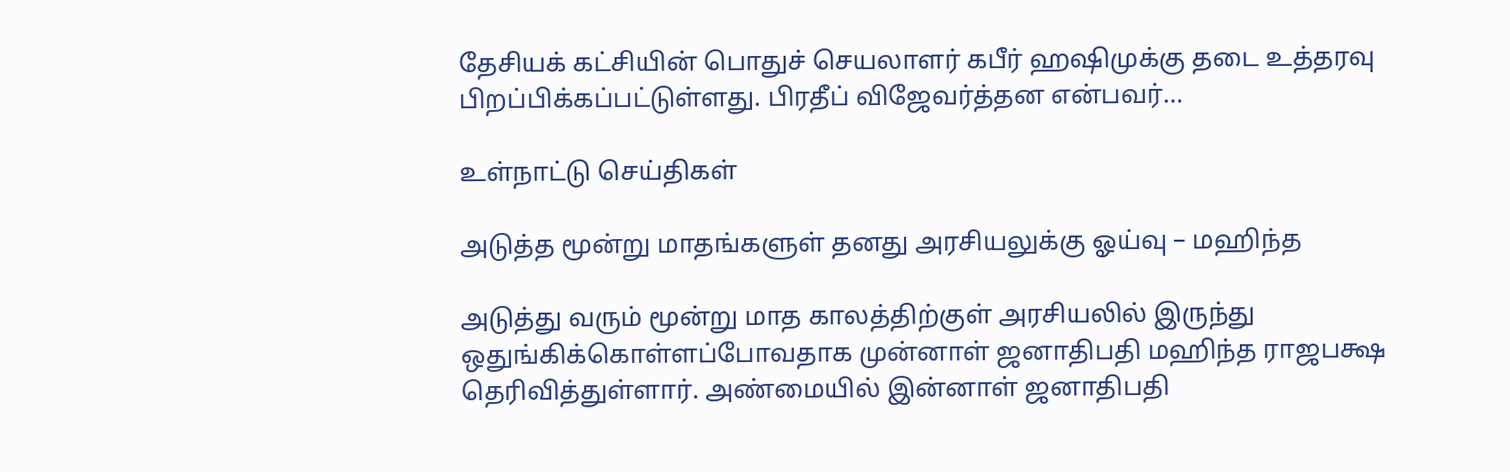தேசியக் கட்சியின் பொதுச் செயலாளர் கபீர் ஹஷிமுக்கு தடை உத்தரவு பிறப்பிக்கப்பட்டுள்ளது. பிரதீப் விஜேவர்த்தன என்பவர்…

உள்நாட்டு செய்திகள்

அடுத்த மூன்று மாதங்களுள் தனது அரசியலுக்கு ஓய்வு – மஹிந்த

அடுத்து வரும் மூன்று மாத காலத்திற்குள் அரசியலில் இருந்து ஒதுங்கிக்கொள்ளப்போவதாக முன்னாள் ஜனாதிபதி மஹிந்த ராஜபக்ஷ தெரிவித்துள்ளார். அண்மையில் இன்னாள் ஜனாதிபதி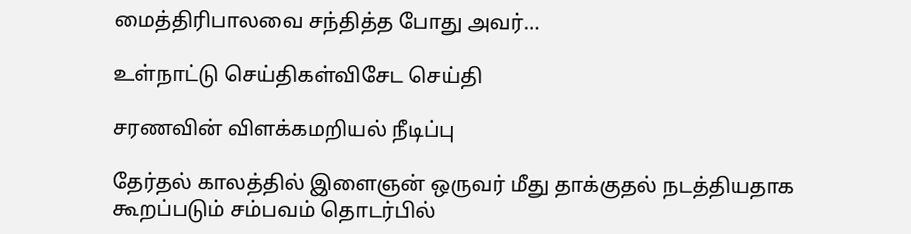மைத்திரிபாலவை சந்தித்த போது அவர்…

உள்நாட்டு செய்திகள்விசேட செய்தி

சரணவின் விளக்கமறியல் நீடிப்பு

தேர்தல் காலத்தில் இளைஞன் ஒருவர் மீது தாக்குதல் நடத்தியதாக கூறப்படும் சம்பவம் தொடர்பில்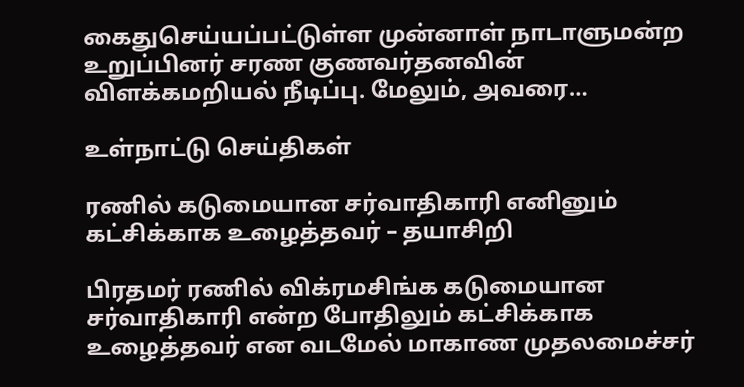கைதுசெய்யப்பட்டுள்ள முன்னாள் நாடாளுமன்ற உறுப்பினர் சரண குணவர்தனவின் விளக்கமறியல் நீடிப்பு. மேலும், அவரை…

உள்நாட்டு செய்திகள்

ரணில் கடுமையான சர்வாதிகாரி எனினும் கட்சிக்காக உழைத்தவர் – தயாசிறி

பிரதமர் ரணில் விக்ரமசிங்க கடுமையான சர்வாதிகாரி என்ற போதிலும் கட்சிக்காக உழைத்தவர் என வடமேல் மாகாண முதலமைச்சர்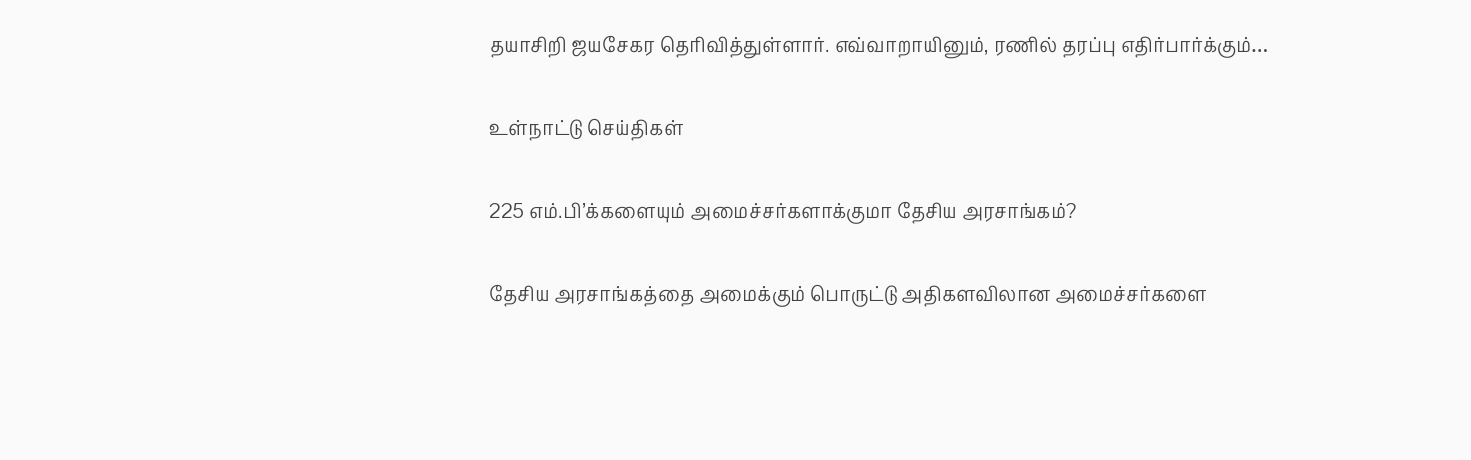தயாசிறி ஜயசேகர தெரிவித்துள்ளார். எவ்வாறாயினும், ரணில் தரப்பு எதிர்பார்க்கும்…

உள்நாட்டு செய்திகள்

225 எம்.பி’க்களையும் அமைச்சர்களாக்குமா தேசிய அரசாங்கம்?

தேசிய அரசாங்கத்தை அமைக்கும் பொருட்டு அதிகளவிலான அமைச்சர்களை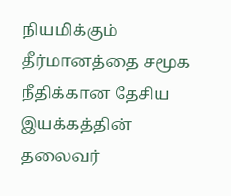நியமிக்கும் தீர்மானத்தை சமூக நீதிக்கான தேசிய இயக்கத்தின் தலைவர்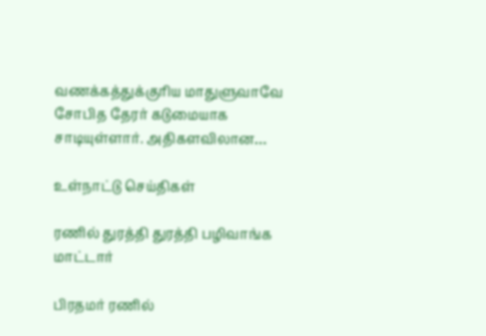வணக்கத்துக்குரிய மாதுளுவாவே சோபித தேரர் கடுமையாக சாடியுள்ளார். அதிகளவிலான…

உள்நாட்டு செய்திகள்

ரணில் துரத்தி துரத்தி பழிவாங்க மாட்டார்

பிரதமர் ரணில்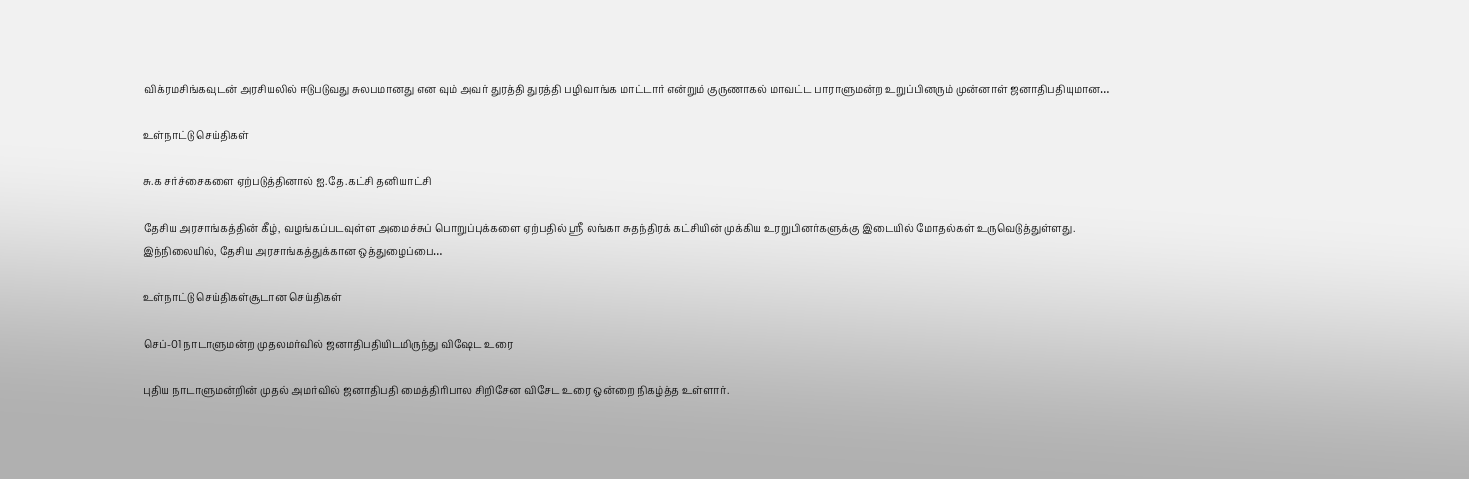விக்ரமசிங்கவுடன் அரசியலில் ஈடுபடுவது சுலபமானது என வும் அவர் துரத்தி துரத்தி பழிவாங்க மாட்டார் என்றும் குருணாகல் மாவட்ட பாராளுமன்ற உறுப்பினரும் முன்னாள் ஜனாதிபதியுமான…

உள்நாட்டு செய்திகள்

சு.க சர்ச்சைகளை ஏற்படுத்தினால் ஐ.தே.கட்சி தனியாட்சி

தேசிய அரசாங்கத்தின் கீழ், வழங்கப்படவுள்ள அமைச்சுப் பொறுப்புக்களை ஏற்பதில் ஸ்ரீ லங்கா சுதந்திரக் கட்சியின் முக்கிய உரறுபினர்களுக்கு இடையில் மோதல்கள் உருவெடுத்துள்ளது. இந்நிலையில், தேசிய அரசாங்கத்துக்கான ஒத்துழைப்பை…

உள்நாட்டு செய்திகள்சூடான செய்திகள்

செப்-01 நாடாளுமன்ற முதலமர்வில் ஜனாதிபதியிடமிருந்து விஷேட உரை

புதிய நாடாளுமன்றின் முதல் அமர்வில் ஜனாதிபதி மைத்திரிபால சிறிசேன விசேட உரை ஒன்றை நிகழ்த்த உள்ளார்.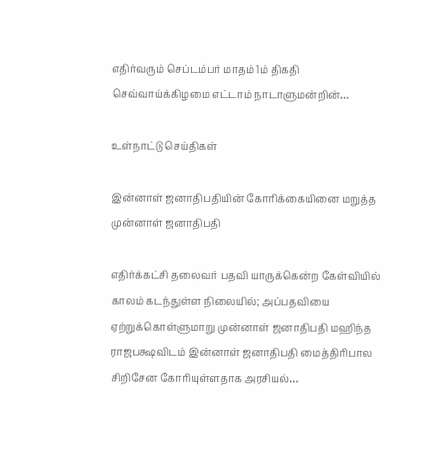எதிர்வரும் செப்டம்பர் மாதம் 1ம் திகதி செவ்வாய்க்கிழமை எட்டாம் நாடாளுமன்றின்…

உள்நாட்டு செய்திகள்

இன்னாள் ஜனாதிபதியின் கோரிக்கையினை மறுத்த முன்னாள் ஜனாதிபதி

எதிர்க்கட்சி தலைவர் பதவி யாருக்கென்ற கேள்வியில் காலம் கடந்துள்ள நிலையில்; அப்பதவியை ஏற்றுக்கொள்ளுமாறு முன்னாள் ஜனாதிபதி மஹிந்த ராஜபக்ஷவிடம் இன்னாள் ஜனாதிபதி மைத்திரிபால சிறிசேன கோரியுள்ளதாக அரசியல்…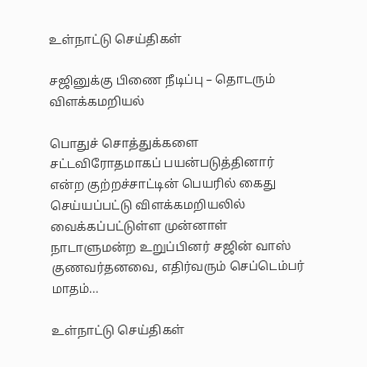உள்நாட்டு செய்திகள்

சஜினுக்கு பிணை நீடிப்பு – தொடரும் விளக்கமறியல்

பொதுச் சொத்துக்களை சட்டவிரோதமாகப் பயன்படுத்தினார் என்ற குற்றச்சாட்டின் பெயரில் கைது செய்யப்பட்டு விளக்கமறியலில் வைக்கப்பட்டுள்ள முன்னாள் நாடாளுமன்ற உறுப்பினர் சஜின் வாஸ் குணவர்தனவை, எதிர்வரும் செப்டெம்பர் மாதம்…

உள்நாட்டு செய்திகள்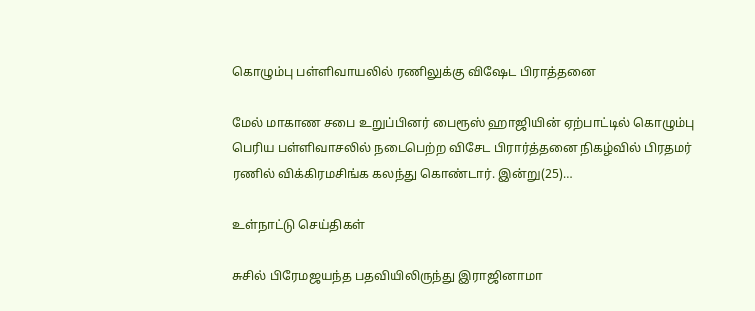கொழும்பு பள்ளிவாயலில் ரணிலுக்கு விஷேட பிராத்தனை

மேல் மாகாண சபை உறுப்பினர் பைரூஸ் ஹாஜியின் ஏற்பாட்டில் கொழும்பு பெரிய பள்ளிவாசலில் நடைபெற்ற விசேட பிரார்த்தனை நிகழ்வில் பிரதமர் ரணில் விக்கிரமசிங்க கலந்து கொண்டார். இன்று(25)…

உள்நாட்டு செய்திகள்

சுசில் பிரேமஜயந்த பதவியிலிருந்து இராஜினாமா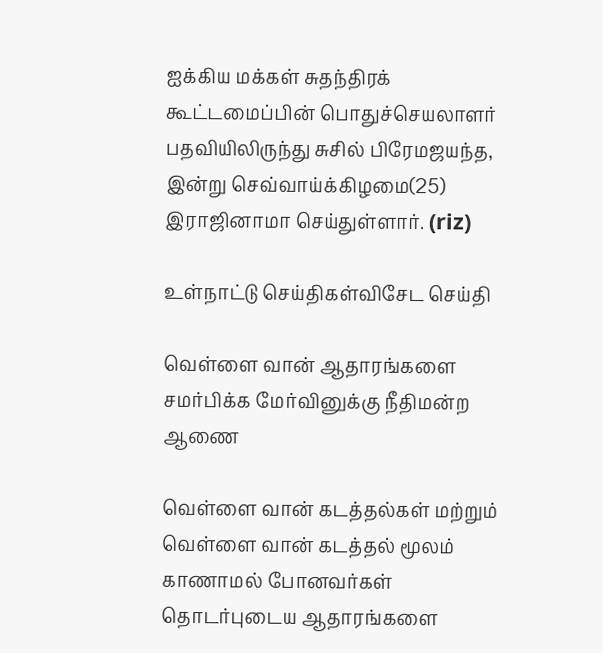ஐக்கிய மக்கள் சுதந்திரக் கூட்டமைப்பின் பொதுச்செயலாளர் பதவியிலிருந்து சுசில் பிரேமஜயந்த, இன்று செவ்வாய்க்கிழமை(25) இராஜினாமா செய்துள்ளார். (riz)

உள்நாட்டு செய்திகள்விசேட செய்தி

வெள்ளை வான் ஆதாரங்களை சமர்பிக்க மேர்வினுக்கு நீதிமன்ற ஆணை

வெள்ளை வான் கடத்தல்கள் மற்றும் வெள்ளை வான் கடத்தல் மூலம் காணாமல் போனவர்கள் தொடர்புடைய ஆதாரங்களை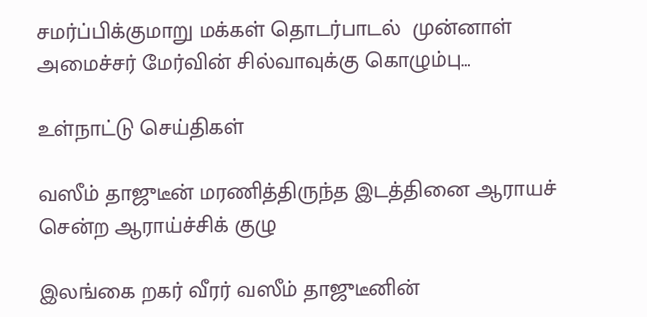சமர்ப்பிக்குமாறு மக்கள் தொடர்பாடல்  முன்னாள் அமைச்சர் மேர்வின் சில்வாவுக்கு கொழும்பு…

உள்நாட்டு செய்திகள்

வஸீம் தாஜுடீன் மரணித்திருந்த இடத்தினை ஆராயச் சென்ற ஆராய்ச்சிக் குழு

இலங்கை றகர் வீரர் வஸீம் தாஜுடீனின்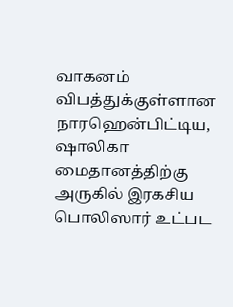வாகனம் விபத்துக்குள்ளான நாரஹென்பிட்டிய, ஷாலிகா மைதானத்திற்கு அருகில் இரகசிய பொலிஸார் உட்பட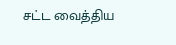சட்ட வைத்திய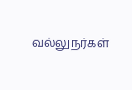வல்லுநர்கள்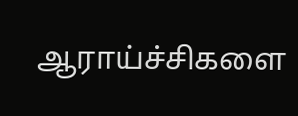ஆராய்ச்சிகளை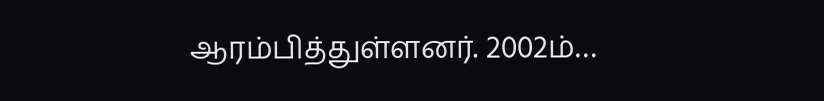ஆரம்பித்துள்ளனர். 2002ம்…